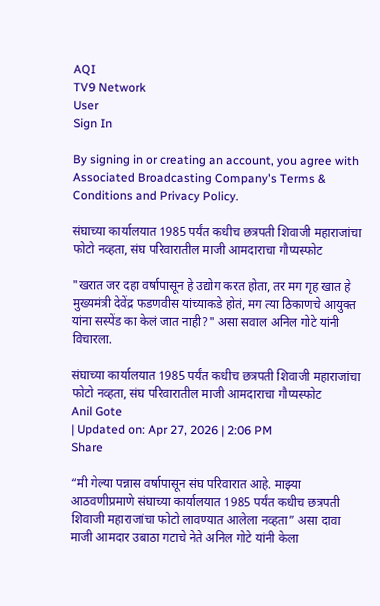AQI
TV9 Network
User
Sign In

By signing in or creating an account, you agree with Associated Broadcasting Company's Terms & Conditions and Privacy Policy.

संघाच्या कार्यालयात 1985 पर्यंत कधीच छत्रपती शिवाजी महाराजांचा फोटो नव्हता, संघ परिवारातील माजी आमदाराचा गौप्यस्फोट

"खरात जर दहा वर्षापासून हे उद्योग करत होता, तर मग गृह खात हे मुख्यमंत्री देवेंद्र फडणवीस यांच्याकडे होतं, मग त्या ठिकाणचे आयुक्त यांना सस्पेंड का केलं जात नाही?" असा सवाल अनिल गोटे यांनी विचारला.

संघाच्या कार्यालयात 1985 पर्यंत कधीच छत्रपती शिवाजी महाराजांचा फोटो नव्हता, संघ परिवारातील माजी आमदाराचा गौप्यस्फोट
Anil Gote
| Updated on: Apr 27, 2026 | 2:06 PM
Share

“मी गेल्या पन्नास वर्षापासून संघ परिवारात आहे. माझ्या आठवणीप्रमाणे संघाच्या कार्यालयात 1985 पर्यंत कधीच छत्रपती शिवाजी महाराजांचा फोटो लावण्यात आलेला नव्हता” असा दावा माजी आमदार उबाठा गटाचे नेते अनिल गोटे यांनी केला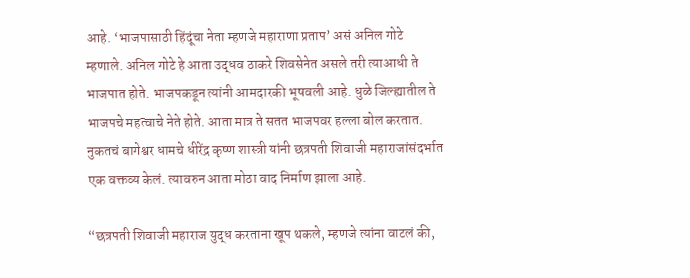आहे. ‘भाजपासाठी हिंदूंचा नेता म्हणजे महाराणा प्रताप’ असं अनिल गोटे म्हणाले. अनिल गोटे हे आता उद्धव ठाकरे शिवसेनेत असले तरी त्याआधी ते भाजपात होते. भाजपकडून त्यांनी आमदारकी भूषवली आहे. धुळे जिल्ह्यातील ते भाजपचे महत्वाचे नेते होते. आता मात्र ते सतत भाजपवर हल्ला बोल करतात. नुकतचं बागेश्वर धामचे धीरेंद्र कृष्ण शास्त्री यांनी छत्रपती शिवाजी महाराजांसंदर्भात एक वक्तव्य केलं. त्यावरुन आता मोठा वाद निर्माण झाला आहे.

“छत्रपती शिवाजी महाराज युद्ध करताना खूप थकले, म्हणजे त्यांना वाटलं की,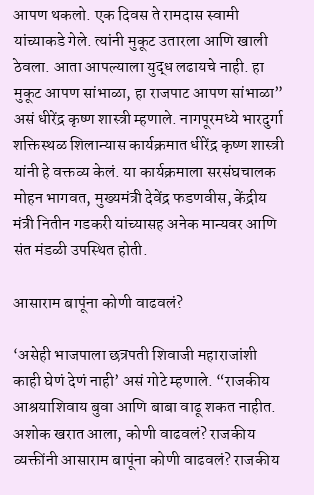आपण थकलो. एक दिवस ते रामदास स्वामी यांच्याकडे गेले. त्यांनी मुकूट उतारला आणि खाली ठेवला. आता आपल्याला युद्ध लढायचे नाही. हा मुकूट आपण सांभाळा, हा राजपाट आपण सांभाळा” असं धीरेंद्र कृष्ण शास्त्री म्हणाले. नागपूरमध्ये भारदुर्गा शक्तिस्थळ शिलान्यास कार्यक्रमात धीरेंद्र कृष्ण शास्त्री यांनी हे वक्तव्य केलं. या कार्यक्रमाला सरसंघचालक मोहन भागवत, मुख्यमंत्री देवेंद्र फडणवीस, केंद्रीय मंत्री नितीन गडकरी यांच्यासह अनेक मान्यवर आणि संत मंडळी उपस्थित होती.

आसाराम बापूंना कोणी वाढवलं?

‘असेही भाजपाला छत्रपती शिवाजी महाराजांशी काही घेणं देणं नाही’ असं गोटे म्हणाले. “राजकीय आश्रयाशिवाय बुवा आणि बाबा वाढू शकत नाहीत. अशोक खरात आला, कोणी वाढवलं? राजकीय व्यक्तींनी आसाराम बापूंना कोणी वाढवलं? राजकीय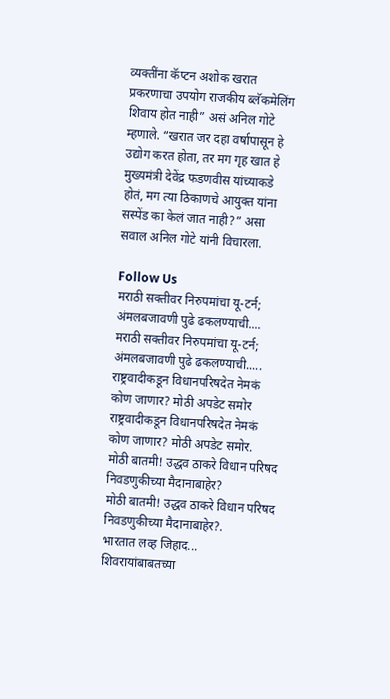व्यक्तींना कॅप्टन अशोक खरात प्रकरणाचा उपयोग राजकीय ब्लॅकमेलिंग शिवाय होत नाही” असं अनिल गोटे म्हणाले. “खरात जर दहा वर्षापासून हे उद्योग करत होता, तर मग गृह खात हे मुख्यमंत्री देवेंद्र फडणवीस यांच्याकडे होतं, मग त्या ठिकाणचे आयुक्त यांना सस्पेंड का केलं जात नाही?” असा सवाल अनिल गोटे यांनी विचारला.

Follow Us
मराठी सक्तीवर निरुपमांचा यू-टर्न; अंमलबजावणी पुढे ढकलण्याची....
मराठी सक्तीवर निरुपमांचा यू-टर्न; अंमलबजावणी पुढे ढकलण्याची.....
राष्ट्रवादीकडून विधानपरिषदेत नेमकं कोण जाणार? मोठी अपडेट समोर
राष्ट्रवादीकडून विधानपरिषदेत नेमकं कोण जाणार? मोठी अपडेट समोर.
मोठी बातमी! उद्धव ठाकरे विधान परिषद निवडणुकीच्या मैदानाबाहेर?
मोठी बातमी! उद्धव ठाकरे विधान परिषद निवडणुकीच्या मैदानाबाहेर?.
भारतात लव्ह जिहाद... शिवरायांबाबतच्या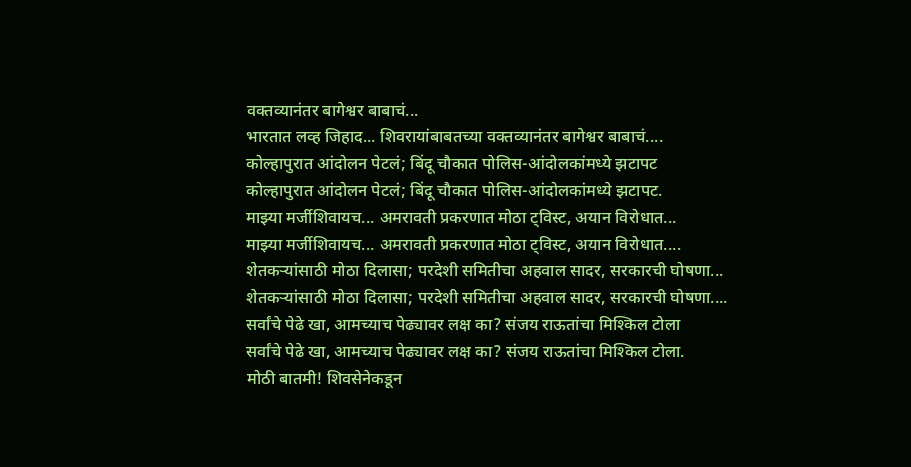वक्तव्यानंतर बागेश्वर बाबाचं...
भारतात लव्ह जिहाद... शिवरायांबाबतच्या वक्तव्यानंतर बागेश्वर बाबाचं....
कोल्हापुरात आंदोलन पेटलं; बिंदू चौकात पोलिस-आंदोलकांमध्ये झटापट
कोल्हापुरात आंदोलन पेटलं; बिंदू चौकात पोलिस-आंदोलकांमध्ये झटापट.
माझ्या मर्जीशिवायच... अमरावती प्रकरणात मोठा ट्विस्ट, अयान विरोधात...
माझ्या मर्जीशिवायच... अमरावती प्रकरणात मोठा ट्विस्ट, अयान विरोधात....
शेतकऱ्यांसाठी मोठा दिलासा; परदेशी समितीचा अहवाल सादर, सरकारची घोषणा...
शेतकऱ्यांसाठी मोठा दिलासा; परदेशी समितीचा अहवाल सादर, सरकारची घोषणा....
सर्वांचे पेढे खा, आमच्याच पेढ्यावर लक्ष का? संजय राऊतांचा मिश्किल टोला
सर्वांचे पेढे खा, आमच्याच पेढ्यावर लक्ष का? संजय राऊतांचा मिश्किल टोला.
मोठी बातमी! शिवसेनेकडून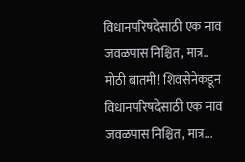विधानपरिषदेसाठी एक नाव जवळपास निश्चित, मात्र..
मोठी बातमी! शिवसेनेकडून विधानपरिषदेसाठी एक नाव जवळपास निश्चित, मात्र...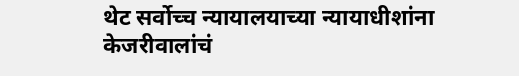थेट सर्वोच्च न्यायालयाच्या न्यायाधीशांना केजरीवालांचं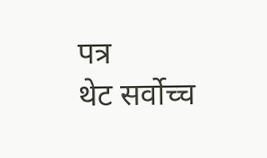पत्र
थेट सर्वोच्च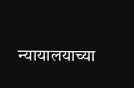न्यायालयाच्या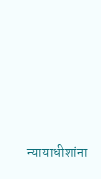न्यायाधीशांना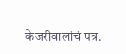केजरीवालांचं पत्र.